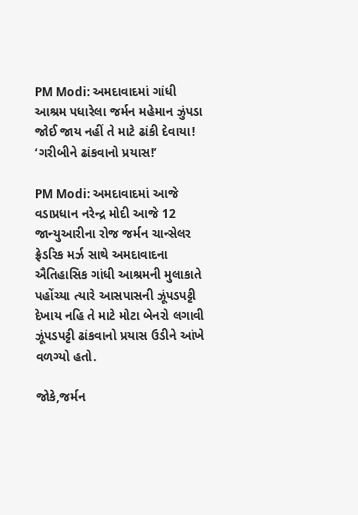PM Modi: અમદાવાદમાં ગાંધી આશ્રમ પધારેલા જર્મન મહેમાન ઝુંપડા જોઈ જાય નહીં તે માટે ઢાંકી દેવાયા! ‘ગરીબીને ઢાંકવાનો પ્રયાસ!’

PM Modi: અમદાવાદમાં આજે વડાપ્રધાન નરેન્દ્ર મોદી આજે 12 જાન્યુઆરીના રોજ જર્મન ચાન્સેલર ફ્રેડરિક મર્ઝ સાથે અમદાવાદના ઐતિહાસિક ગાંધી આશ્રમની મુલાકાતે પહોંચ્યા ત્યારે આસપાસની ઝૂંપડપટ્ટી દેખાય નહિ તે માટે મોટા બેનરો લગાવી ઝૂંપડપટ્ટી ઢાંકવાનો પ્રયાસ ઉડીને આંખે વળગ્યો હતો.

જોકે,જર્મન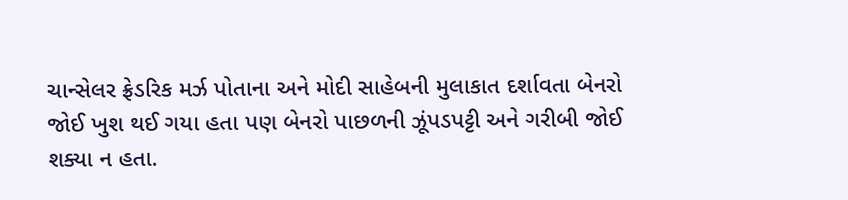ચાન્સેલર ફ્રેડરિક મર્ઝ પોતાના અને મોદી સાહેબની મુલાકાત દર્શાવતા બેનરો જોઈ ખુશ થઈ ગયા હતા પણ બેનરો પાછળની ઝૂંપડપટ્ટી અને ગરીબી જોઈ શક્યા ન હતા.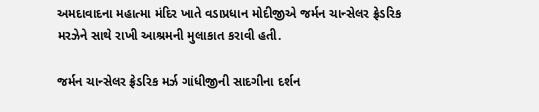અમદાવાદના મહાત્મા મંદિર ખાતે વડાપ્રધાન મોદીજીએ જર્મન ચાન્સેલર ફ્રેડરિક મરઝેને સાથે રાખી આશ્રમની મુલાકાત કરાવી હતી.

જર્મન ચાન્સેલર ફ્રેડરિક મર્ઝ ગાંધીજીની સાદગીના દર્શન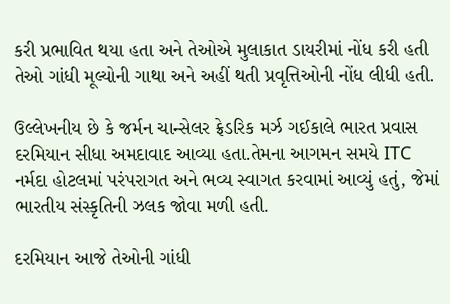કરી પ્રભાવિત થયા હતા અને તેઓએ મુલાકાત ડાયરીમાં નોંધ કરી હતી તેઓ ગાંધી મૂલ્યોની ગાથા અને અહીં થતી પ્રવૃત્તિઓની નોંધ લીધી હતી.

ઉલ્લેખનીય છે કે જર્મન ચાન્સેલર ફ્રેડરિક મર્ઝ ગઈકાલે ભારત પ્રવાસ દરમિયાન સીધા અમદાવાદ આવ્યા હતા.તેમના આગમન સમયે ITC નર્મદા હોટલમાં પરંપરાગત અને ભવ્ય સ્વાગત કરવામાં આવ્યું હતું, જેમાં ભારતીય સંસ્કૃતિની ઝલક જોવા મળી હતી.

દરમિયાન આજે તેઓની ગાંધી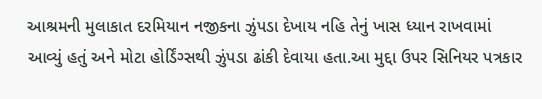આશ્રમની મુલાકાત દરમિયાન નજીકના ઝુંપડા દેખાય નહિ તેનું ખાસ ધ્યાન રાખવામાં આવ્યું હતું અને મોટા હોર્ડિંગ્સથી ઝુંપડા ઢાંકી દેવાયા હતા.આ મુદ્દા ઉપર સિનિયર પત્રકાર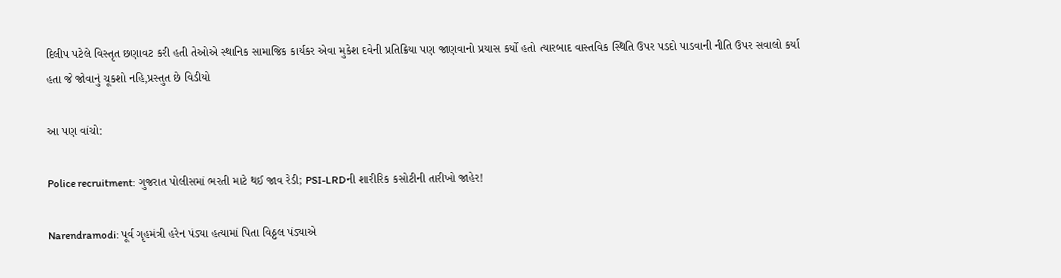દિલીપ પટેલે વિસ્તૃત છણાવટ કરી હતી તેઓએ સ્થાનિક સામાજિક કાર્યકર એવા મુકેશ દવેની પ્રતિક્રિયા પણ જાણવાનો પ્રયાસ કર્યો હતો ત્યારબાદ વાસ્તવિક સ્થિતિ ઉપર પડદો પાડવાની નીતિ ઉપર સવાલો કર્યા હતા જે જોવાનું ચૂકશો નહિ,પ્રસ્તુત છે વિડીયો

આ પણ વાંચો:

Police recruitment: ગુજરાત પોલીસમાં ભરતી માટે થઈ જાવ રેડી; PSI-LRDની શારીરિક કસોટીની તારીખો જાહેર!

Narendramodi: પૂર્વ ગૃહમંત્રી હરેન પંડ્યા હત્યામાં પિતા વિઠ્ઠલ પંડ્યાએ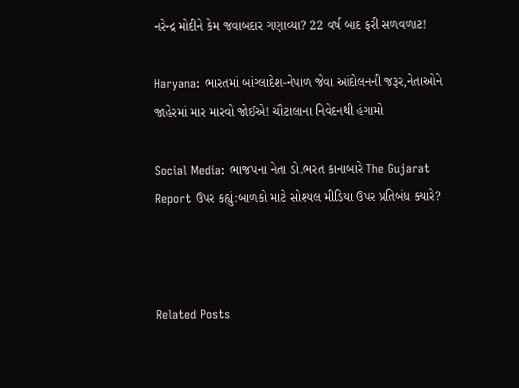નરેન્દ્ર મોદીને કેમ જવાબદાર ગણાવ્યા? 22 વર્ષ બાદ ફરી સળવળાટ!

Haryana: ભારતમાં બાંગ્લાદેશ-નેપાળ જેવા આંદોલનની જરૂર,નેતાઓને જાહેરમાં માર મારવો જોઈએ! ચૌટાલાના નિવેદનથી હંગામો

Social Media: ભાજપના નેતા ડો.ભરત કાનાબારે The Gujarat Report ઉપર કહ્યું:બાળકો માટે સોશ્યલ મીડિયા ઉપર પ્રતિબંધ ક્યારે?



Related Posts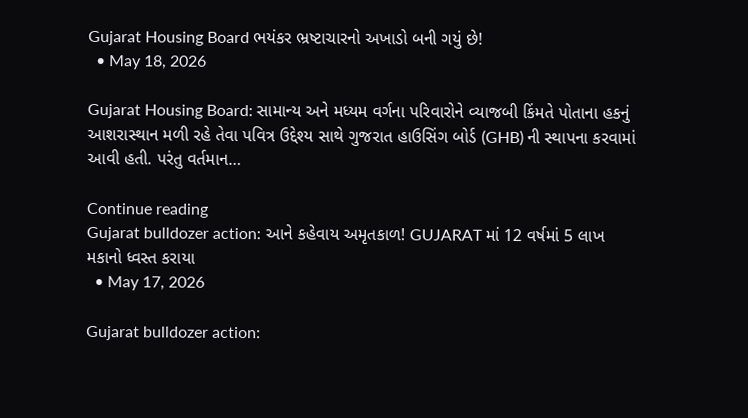Gujarat Housing Board ભયંકર ભ્રષ્ટાચારનો અખાડો બની ગયું છે!
  • May 18, 2026

Gujarat Housing Board: સામાન્ય અને મધ્યમ વર્ગના પરિવારોને વ્યાજબી કિંમતે પોતાના હકનું આશરાસ્થાન મળી રહે તેવા પવિત્ર ઉદ્દેશ્ય સાથે ગુજરાત હાઉસિંગ બોર્ડ (GHB) ની સ્થાપના કરવામાં આવી હતી. પરંતુ વર્તમાન…

Continue reading
Gujarat bulldozer action: આને કહેવાય અમૃતકાળ! GUJARAT માં 12 વર્ષમાં 5 લાખ મકાનો ધ્વસ્ત કરાયા
  • May 17, 2026

Gujarat bulldozer action: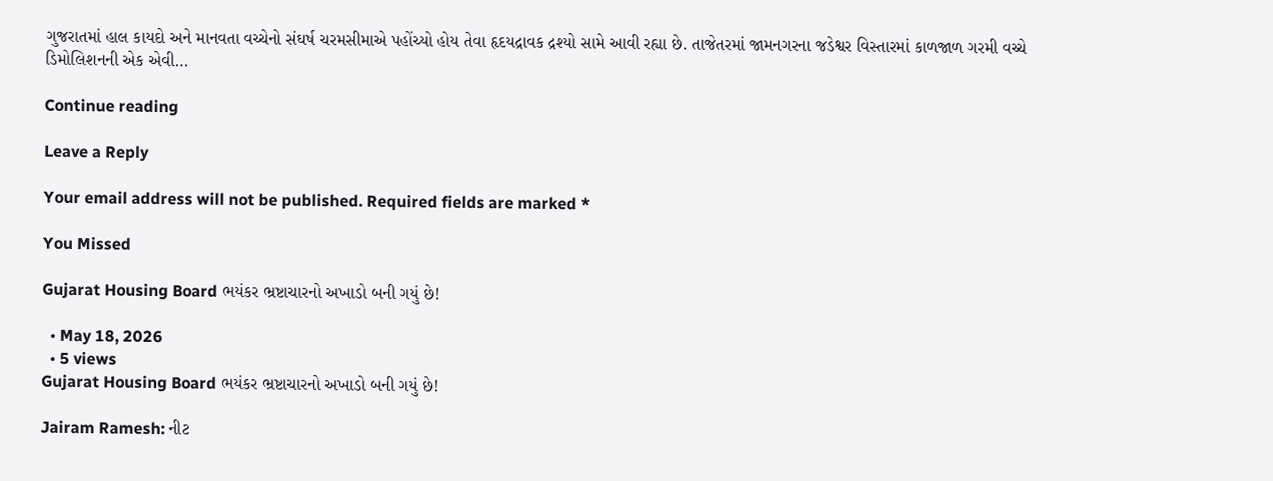ગુજરાતમાં હાલ કાયદો અને માનવતા વચ્ચેનો સંઘર્ષ ચરમસીમાએ પહોંચ્યો હોય તેવા હૃદયદ્રાવક દ્રશ્યો સામે આવી રહ્યા છે. તાજેતરમાં જામનગરના જડેશ્વર વિસ્તારમાં કાળજાળ ગરમી વચ્ચે ડિમોલિશનની એક એવી…

Continue reading

Leave a Reply

Your email address will not be published. Required fields are marked *

You Missed

Gujarat Housing Board ભયંકર ભ્રષ્ટાચારનો અખાડો બની ગયું છે!

  • May 18, 2026
  • 5 views
Gujarat Housing Board ભયંકર ભ્રષ્ટાચારનો અખાડો બની ગયું છે!

Jairam Ramesh: નીટ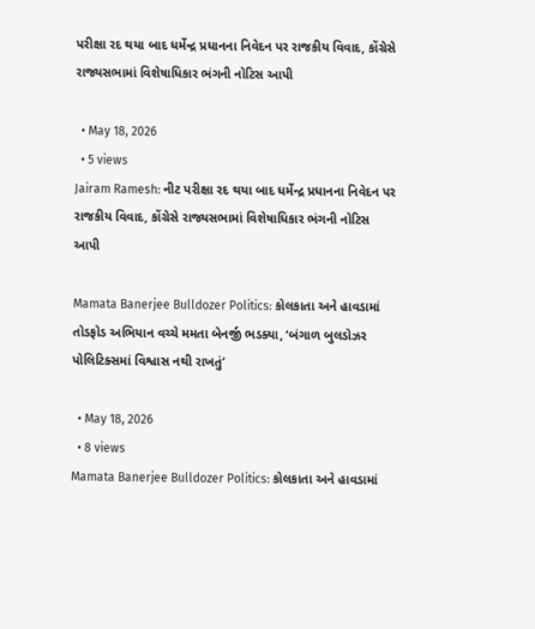પરીક્ષા રદ થયા બાદ ધર્મેન્દ્ર પ્રધાનના નિવેદન પર રાજકીય વિવાદ, કોંગ્રેસે રાજ્યસભામાં વિશેષાધિકાર ભંગની નોટિસ આપી

  • May 18, 2026
  • 5 views
Jairam Ramesh: નીટ પરીક્ષા રદ થયા બાદ ધર્મેન્દ્ર પ્રધાનના નિવેદન પર રાજકીય વિવાદ, કોંગ્રેસે રાજ્યસભામાં વિશેષાધિકાર ભંગની નોટિસ આપી

Mamata Banerjee Bulldozer Politics: કોલકાતા અને હાવડામાં તોડફોડ અભિયાન વચ્ચે મમતા બેનર્જી ભડક્યા, ‘બંગાળ બુલડોઝર પોલિટિક્સમાં વિશ્વાસ નથી રાખતું’

  • May 18, 2026
  • 8 views
Mamata Banerjee Bulldozer Politics: કોલકાતા અને હાવડામાં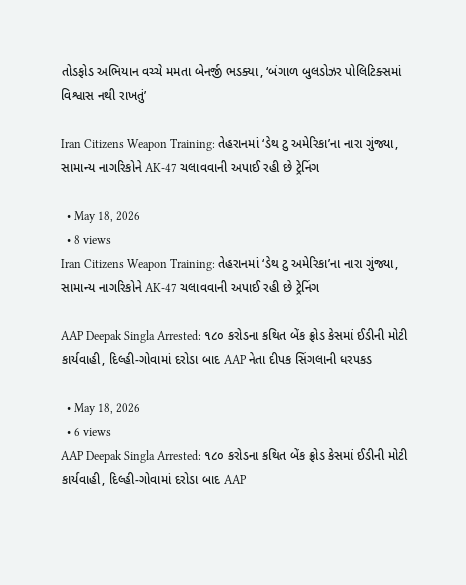તોડફોડ અભિયાન વચ્ચે મમતા બેનર્જી ભડક્યા, ‘બંગાળ બુલડોઝર પોલિટિક્સમાં વિશ્વાસ નથી રાખતું’

Iran Citizens Weapon Training: તેહરાનમાં ‘ડેથ ટુ અમેરિકા’ના નારા ગુંજ્યા, સામાન્ય નાગરિકોને AK-47 ચલાવવાની અપાઈ રહી છે ટ્રેનિંગ

  • May 18, 2026
  • 8 views
Iran Citizens Weapon Training: તેહરાનમાં ‘ડેથ ટુ અમેરિકા’ના નારા ગુંજ્યા, સામાન્ય નાગરિકોને AK-47 ચલાવવાની અપાઈ રહી છે ટ્રેનિંગ

AAP Deepak Singla Arrested: ૧૮૦ કરોડના કથિત બેંક ફ્રોડ કેસમાં ઈડીની મોટી કાર્યવાહી, દિલ્હી-ગોવામાં દરોડા બાદ AAP નેતા દીપક સિંગલાની ધરપકડ

  • May 18, 2026
  • 6 views
AAP Deepak Singla Arrested: ૧૮૦ કરોડના કથિત બેંક ફ્રોડ કેસમાં ઈડીની મોટી કાર્યવાહી, દિલ્હી-ગોવામાં દરોડા બાદ AAP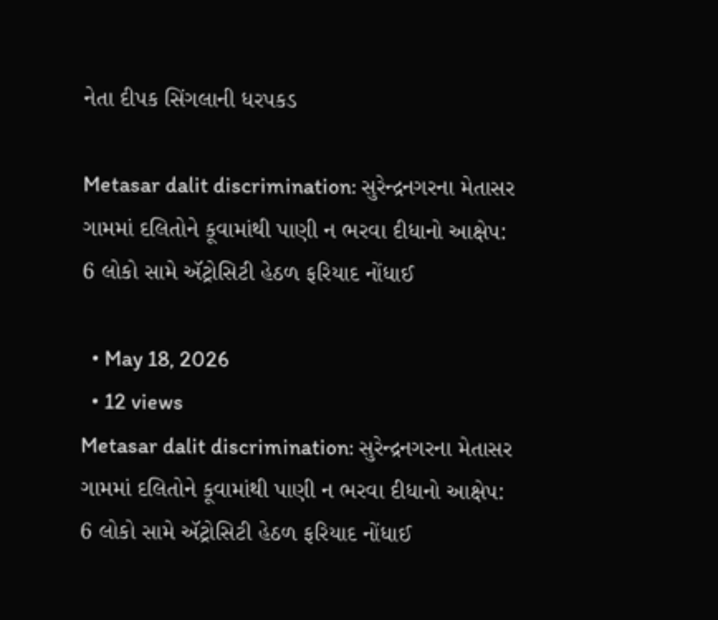નેતા દીપક સિંગલાની ધરપકડ

Metasar dalit discrimination: સુરેન્દ્રનગરના મેતાસર ગામમાં દલિતોને કૂવામાંથી પાણી ન ભરવા દીધાનો આક્ષેપ: 6 લોકો સામે ઍટ્રોસિટી હેઠળ ફરિયાદ નોંધાઈ

  • May 18, 2026
  • 12 views
Metasar dalit discrimination: સુરેન્દ્રનગરના મેતાસર ગામમાં દલિતોને કૂવામાંથી પાણી ન ભરવા દીધાનો આક્ષેપ: 6 લોકો સામે ઍટ્રોસિટી હેઠળ ફરિયાદ નોંધાઈ